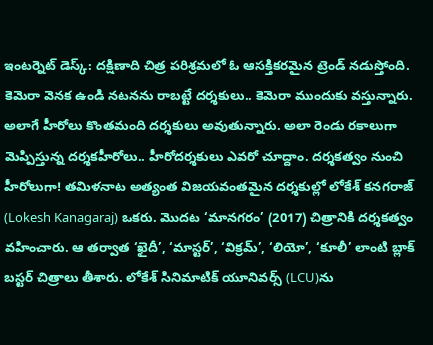ఇంటర్నెట్ డెస్క్: దక్షిణాది చిత్ర పరిశ్రమలో ఓ ఆసక్తికరమైన ట్రెండ్ నడుస్తోంది. కెమెరా వెనక ఉండి నటనను రాబట్టే దర్శకులు.. కెమెరా ముందుకు వస్తున్నారు. అలాగే హీరోలు కొంతమంది దర్శకులు అవుతున్నారు. అలా రెండు రకాలుగా మెప్పిస్తున్న దర్శకహీరోలు.. హీరోదర్శకులు ఎవరో చూద్దాం. దర్శకత్వం నుంచి హీరోలుగా! తమిళనాట అత్యంత విజయవంతమైన దర్శకుల్లో లోకేశ్ కనగరాజ్ (Lokesh Kanagaraj) ఒకరు. మొదట ‘మానగరం’ (2017) చిత్రానికి దర్శకత్వం వహించారు. ఆ తర్వాత ‘ఖైదీ’, ‘మాస్టర్’, ‘విక్రమ్’, ‘లియో’, ‘కూలీ’ లాంటి బ్లాక్ బస్టర్ చిత్రాలు తీశారు. లోకేశ్ సినిమాటిక్ యూనివర్స్ (LCU)ను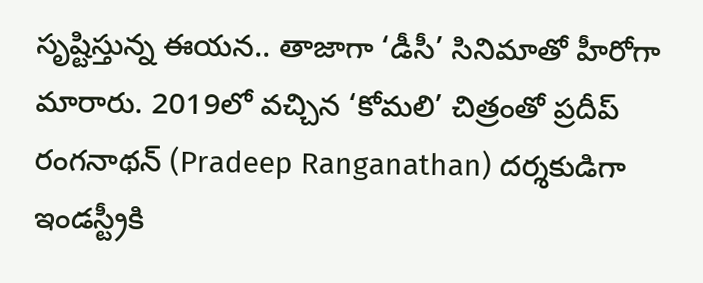సృష్టిస్తున్న ఈయన.. తాజాగా ‘డీసీ’ సినిమాతో హీరోగా మారారు. 2019లో వచ్చిన ‘కోమలి’ చిత్రంతో ప్రదీప్ రంగనాథన్ (Pradeep Ranganathan) దర్శకుడిగా ఇండస్ట్రీకి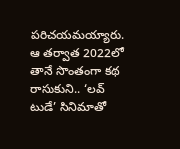పరిచయమయ్యారు. ఆ తర్వాత 2022లో తానే సొంతంగా కథ రాసుకుని.. ‘లవ్ టుడే’ సినిమాతో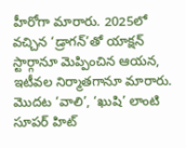హీరోగా మారారు. 2025లో వచ్చిన ‘డ్రాగన్’తో యాక్షన్ స్టార్గానూ మెప్పించిన ఆయన, ఇటీవల నిర్మాతగానూ మారారు. మొదట ‘వాలి’, ‘ఖుషి’ లాంటి సూపర్ హిట్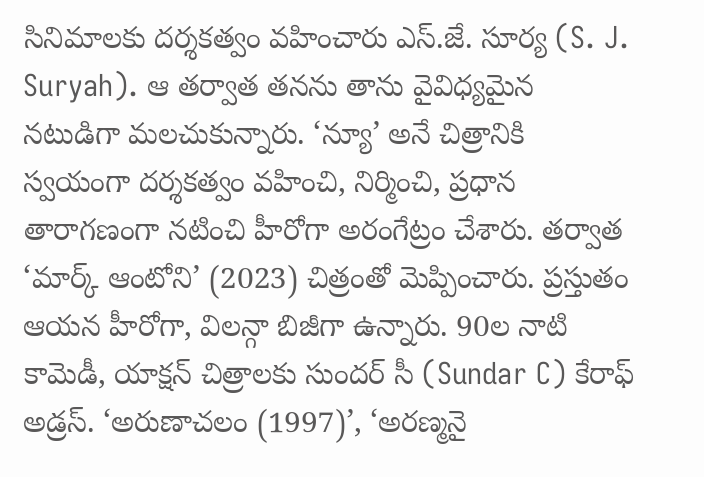సినిమాలకు దర్శకత్వం వహించారు ఎస్.జే. సూర్య (S. J. Suryah). ఆ తర్వాత తనను తాను వైవిధ్యమైన నటుడిగా మలచుకున్నారు. ‘న్యూ’ అనే చిత్రానికి స్వయంగా దర్శకత్వం వహించి, నిర్మించి, ప్రధాన తారాగణంగా నటించి హీరోగా అరంగేట్రం చేశారు. తర్వాత ‘మార్క్ ఆంటోని’ (2023) చిత్రంతో మెప్పించారు. ప్రస్తుతం ఆయన హీరోగా, విలన్గా బిజీగా ఉన్నారు. 90ల నాటి కామెడీ, యాక్షన్ చిత్రాలకు సుందర్ సీ (Sundar C) కేరాఫ్ అడ్రస్. ‘అరుణాచలం (1997)’, ‘అరణ్మనై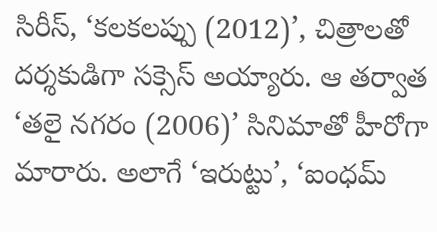సిరీస్, ‘కలకలప్పు (2012)’, చిత్రాలతో దర్శకుడిగా సక్సెస్ అయ్యారు. ఆ తర్వాత ‘తలై నగరం (2006)’ సినిమాతో హీరోగా మారారు. అలాగే ‘ఇరుట్టు’, ‘ఐంధమ్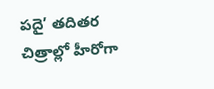పదై’ తదితర చిత్రాల్లో హీరోగా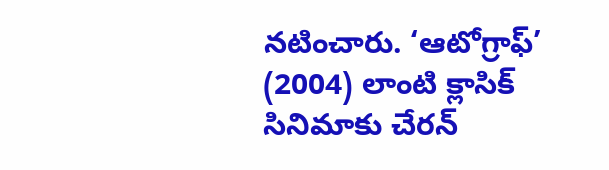నటించారు. ‘ఆటోగ్రాఫ్’ (2004) లాంటి క్లాసిక్ సినిమాకు చేరన్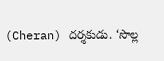(Cheran) దర్శకుడు. ‘సొల్ల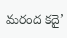మరంద కదై’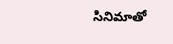సినిమాతో